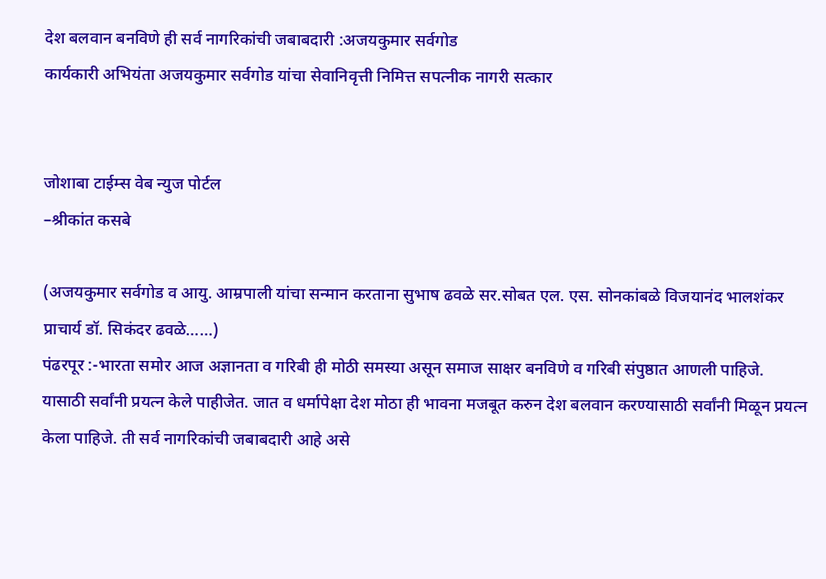देश बलवान बनविणे ही सर्व नागरिकांची जबाबदारी :अजयकुमार सर्वगोड
कार्यकारी अभियंता अजयकुमार सर्वगोड यांचा सेवानिवृत्ती निमित्त सपत्नीक नागरी सत्कार


जोशाबा टाईम्स वेब न्युज पोर्टल
–श्रीकांत कसबे

(अजयकुमार सर्वगोड व आयु. आम्रपाली यांचा सन्मान करताना सुभाष ढवळे सर.सोबत एल. एस. सोनकांबळे विजयानंद भालशंकर प्राचार्य डॉ. सिकंदर ढवळे……)
पंढरपूर :-भारता समोर आज अज्ञानता व गरिबी ही मोठी समस्या असून समाज साक्षर बनविणे व गरिबी संपुष्ठात आणली पाहिजे. यासाठी सर्वांनी प्रयत्न केले पाहीजेत. जात व धर्मापेक्षा देश मोठा ही भावना मजबूत करुन देश बलवान करण्यासाठी सर्वांनी मिळून प्रयत्न केला पाहिजे. ती सर्व नागरिकांची जबाबदारी आहे असे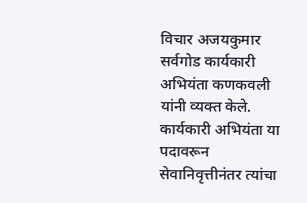विचार अजयकुमार सर्वगोड कार्यकारी अभियंता कणकवली यांनी व्यक्त केले. कार्यकारी अभियंता या पदावरून सेवानिवृत्तीनंतर त्यांचा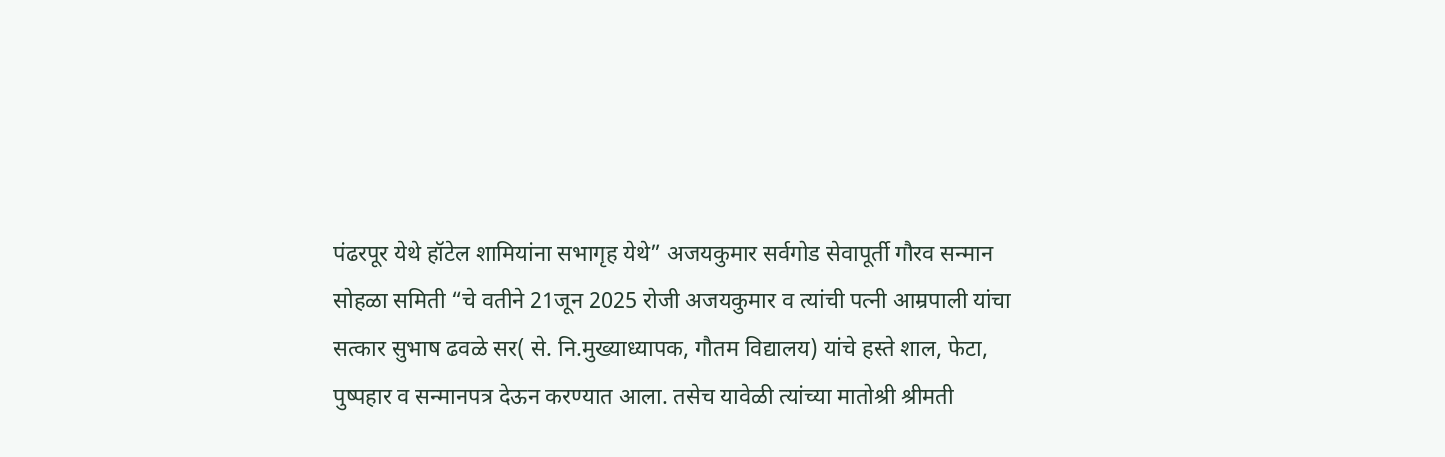पंढरपूर येथे हॉटेल शामियांना सभागृह येथे” अजयकुमार सर्वगोड सेवापूर्ती गौरव सन्मान सोहळा समिती “चे वतीने 21जून 2025 रोजी अजयकुमार व त्यांची पत्नी आम्रपाली यांचा सत्कार सुभाष ढवळे सर( से. नि.मुख्याध्यापक, गौतम विद्यालय) यांचे हस्ते शाल, फेटा, पुष्पहार व सन्मानपत्र देऊन करण्यात आला. तसेच यावेळी त्यांच्या मातोश्री श्रीमती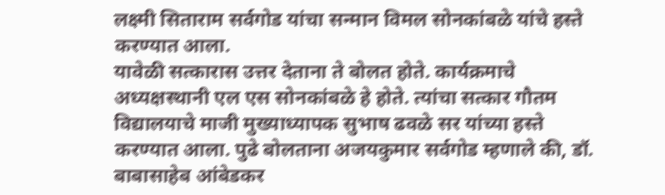लक्ष्मी सिताराम सर्वगोड यांचा सन्मान विमल सोनकांबळे यांचे हस्ते करण्यात आला.
यावेळी सत्कारास उत्तर देताना ते बोलत होते. कार्यक्रमाचे अध्यक्षस्थानी एल एस सोनकांबळे हे होते. त्यांचा सत्कार गौतम विद्यालयाचे माजी मुख्याध्यापक सुभाष ढवळे सर यांच्या हस्ते करण्यात आला. पुढे बोलताना अजयकुमार सर्वगोड म्हणाले की, डॉ. बाबासाहेब आंबेडकर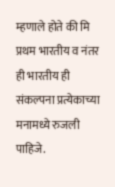म्हणाले होते की मि प्रथम भारतीय व नंतर ही भारतीय ही संकल्पना प्रत्येकाच्या मनामध्ये रुजली पाहिजे.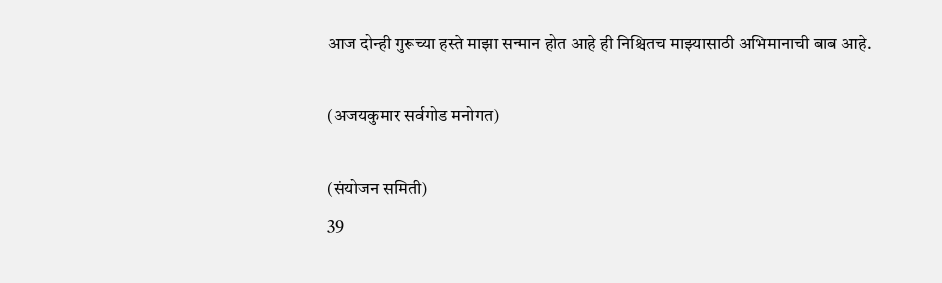आज दोन्ही गुरूच्या हस्ते माझा सन्मान होत आहे ही निश्चितच माझ्यासाठी अभिमानाची बाब आहे.

(अजयकुमार सर्वगोड मनोगत)

(संयोजन समिती)
39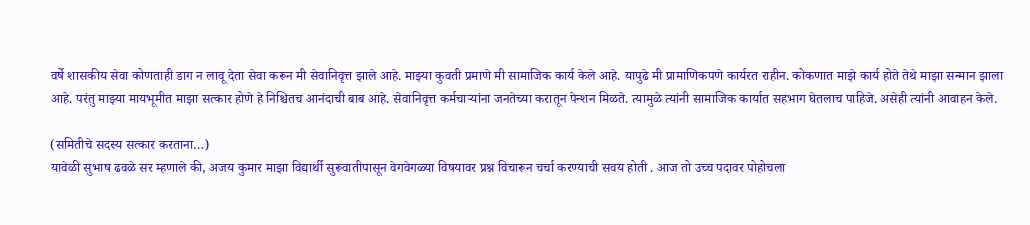वर्षे शासकीय सेवा कोणताही डाग न लावू देता सेवा करून मी सेवानिवृत्त झाले आहे. माझ्या कुवती प्रमाणे मी सामाजिक कार्य केले आहे. यापुढे मी प्रामाणिकपणे कार्यरत राहीन. कोकणात माझे कार्य होते तेथे माझा सन्मान झाला आहे. परंतु माझ्या मायभूमीत माझा सत्कार होणे हे निश्चितच आनंदाची बाब आहे. सेवानिवृत्त कर्मचाऱ्यांना जनतेच्या करातून पेन्शन मिळते. त्यामुळे त्यांनी सामाजिक कार्यात सहभाग घेतलाच पाहिजे. असेही त्यांनी आवाहन केले.

(समितीचे सदस्य सत्कार करताना…)
यावेळी सुभाष ढवळे सर म्हणाले की, अजय कुमार माझा विद्यार्थी सुरूवातीपासून वेगवेगळ्या विषयावर प्रश्न विचारून चर्चा करण्याची सवय होती . आज तो उच्च पदावर पोहोचला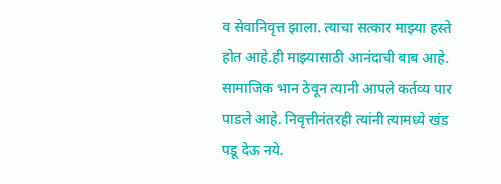व सेवानिवृत्त झाला. त्याचा सत्कार माझ्या हस्ते होत आहे.ही माझ्यासाठी आनंदाची बाब आहे. सामाजिक भान ठेवून त्यानी आपले कर्तव्य पार पाडले आहे. निवृत्तीनंतरही त्यांनी त्यामध्ये खंड पडू देऊ नये.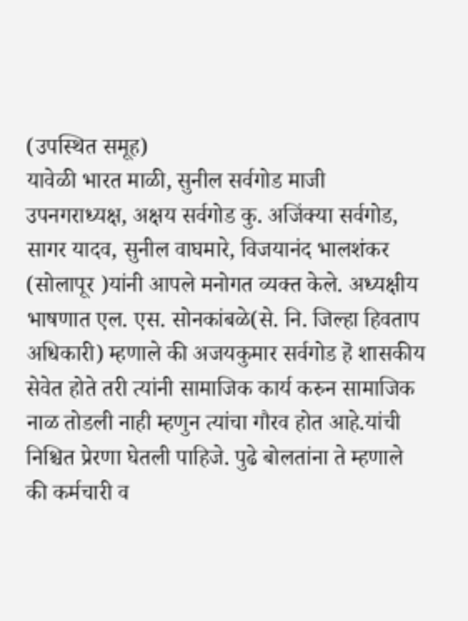(उपस्थित समूह)
यावेळी भारत माळी, सुनील सर्वगोड माजी उपनगराध्यक्ष, अक्षय सर्वगोड कु. अजिंक्या सर्वगोड, सागर यादव, सुनील वाघमारे, विजयानंद भालशंकर (सोलापूर )यांनी आपले मनोगत व्यक्त केले. अध्यक्षीय भाषणात एल. एस. सोनकांबळे(से. नि. जिल्हा हिवताप अधिकारी) म्हणाले की अजयकुमार सर्वगोड हॆ शासकीय सेवेत होते तरी त्यांनी सामाजिक कार्य करुन सामाजिक नाळ तोडली नाही म्हणुन त्यांचा गौरव होत आहे.यांची निश्चित प्रेरणा घेतली पाहिजे. पुढे बोलतांना ते म्हणाले की कर्मचारी व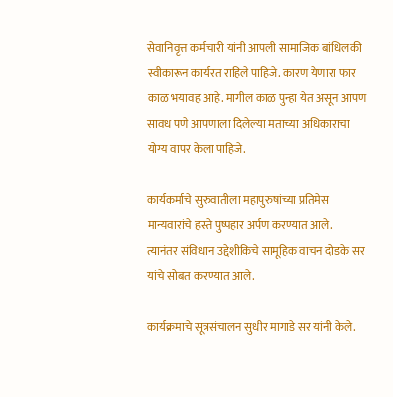सेवानिवृत्त कर्मचारी यांनी आपली सामाजिक बांधिलकी स्वीकारून कार्यरत राहिले पाहिजे. कारण येणारा फार काळ भयावह आहे. मागील काळ पुन्हा येत असून आपण सावध पणे आपणाला दिलेल्या मताच्या अधिकाराचा योग्य वापर केला पाहिजे.

कार्यकर्माचे सुरुवातीला महापुरुषांच्या प्रतिमेस मान्यवारांचे हस्ते पुष्पहार अर्पण करण्यात आले.
त्यानंतर संविधान उद्देशीकिचे सामूहिक वाचन दोडके सर यांचे सोबत करण्यात आले.

कार्यक्रमाचे सूत्रसंचालन सुधीर मागाडे सर यांनी केले.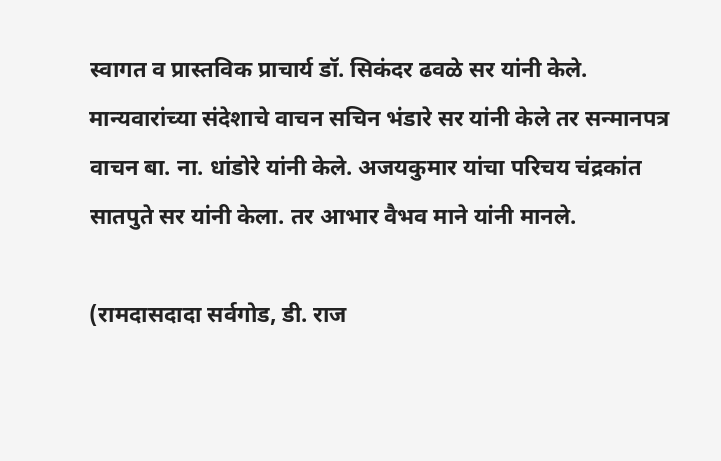स्वागत व प्रास्तविक प्राचार्य डॉ. सिकंदर ढवळे सर यांनी केले. मान्यवारांच्या संदेशाचे वाचन सचिन भंडारे सर यांनी केले तर सन्मानपत्र वाचन बा. ना. धांडोरे यांनी केले. अजयकुमार यांचा परिचय चंद्रकांत सातपुते सर यांनी केला. तर आभार वैभव माने यांनी मानले.

(रामदासदादा सर्वगोड, डी. राज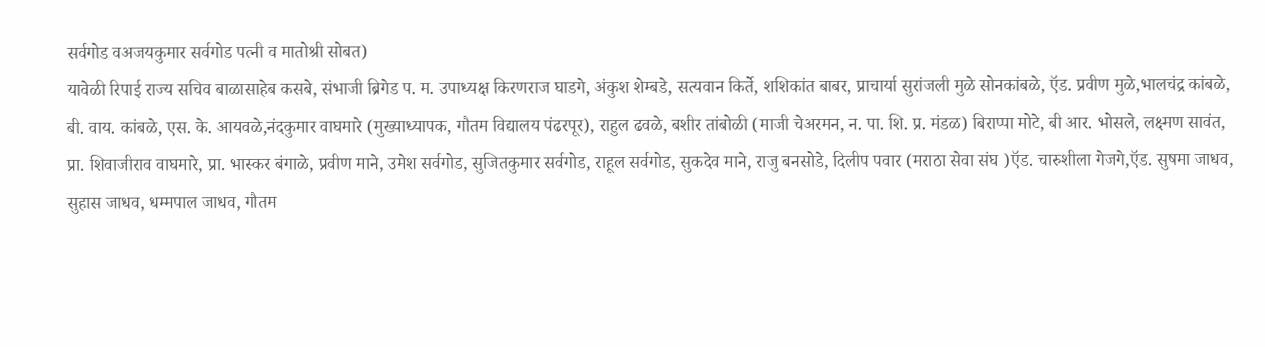सर्वगोड वअजयकुमार सर्वगोड पत्नी व मातोश्री सोबत)
यावेळी रिपाई राज्य सचिव बाळासाहेब कसबे, संभाजी ब्रिगेड प. म. उपाध्यक्ष किरणराज घाडगे, अंकुश शेम्बडे, सत्यवान किर्ते, शशिकांत बाबर, प्राचार्या सुरांजली मुळे सोनकांबळे, ऍड. प्रवीण मुळे,भालचंद्र कांबळे, बी. वाय. कांबळे, एस. के. आयवळे,नंदकुमार वाघमारे (मुख्याध्यापक, गौतम विद्यालय पंढरपूर), राहुल ढवळे, बशीर तांबोळी (माजी चेअरमन, न. पा. शि. प्र. मंडळ) बिराप्पा मोटे, बी आर. भोसले, लक्ष्मण सावंत, प्रा. शिवाजीराव वाघमारे, प्रा. भास्कर बंगाळे, प्रवीण माने, उमेश सर्वगोड, सुजितकुमार सर्वगोड, राहूल सर्वगोड, सुकदेव माने, राजु बनसोडे, दिलीप पवार (मराठा सेवा संघ )ऍड. चारुशीला गेजगे,ऍड. सुषमा जाधव, सुहास जाधव, धम्मपाल जाधव, गौतम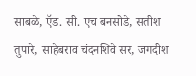साबळे, ऍड. सी. एच बनसोडे, सतीश तुपारे, साहेबराव चंदनशिवे सर, जगदीश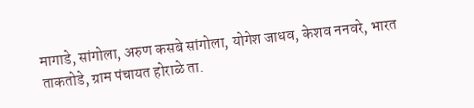मागाडे, सांगोला, अरुण कसबे सांगोला, योगेश जाधव, केशव ननवरे, भारत ताकतोडे, ग्राम पंचायत होराळे ता.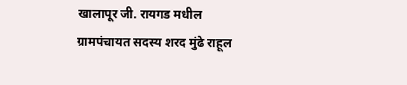खालापूर जी. रायगड मधील ग्रामपंचायत सदस्य शरद मुंढे राहूल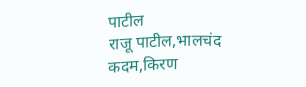पाटील
राजू पाटील,भालचंद कदम,किरण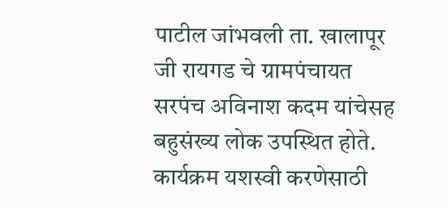पाटील जांभवली ता. खालापूर जी रायगड चे ग्रामपंचायत सरपंच अविनाश कदम यांचेसह बहुसंख्य लोक उपस्थित होते.
कार्यक्रम यशस्वी करणेसाठी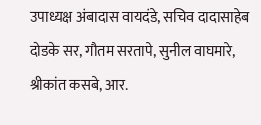उपाध्यक्ष अंबादास वायदंडे, सचिव दादासाहेब दोडके सर, गौतम सरतापे, सुनील वाघमारे, श्रीकांत कसबे, आर.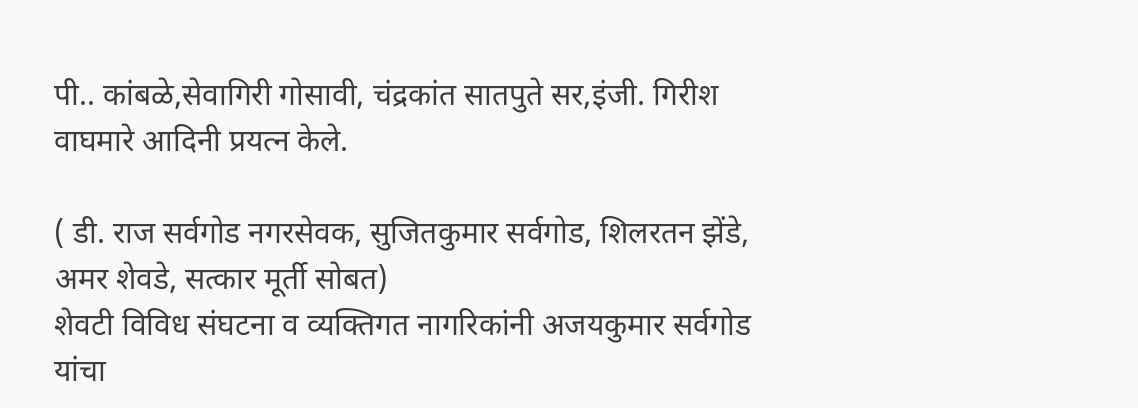पी.. कांबळे,सेवागिरी गोसावी, चंद्रकांत सातपुते सर,इंजी. गिरीश वाघमारे आदिनी प्रयत्न केले.

( डी. राज सर्वगोड नगरसेवक, सुजितकुमार सर्वगोड, शिलरतन झेंडे, अमर शेवडे, सत्कार मूर्ती सोबत)
शेवटी विविध संघटना व व्यक्तिगत नागरिकांनी अजयकुमार सर्वगोड यांचा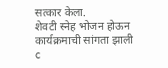सत्कार केला.
शेवटी स्नेह भोजन होऊन कार्यक्रमाची सांगता झाली
c